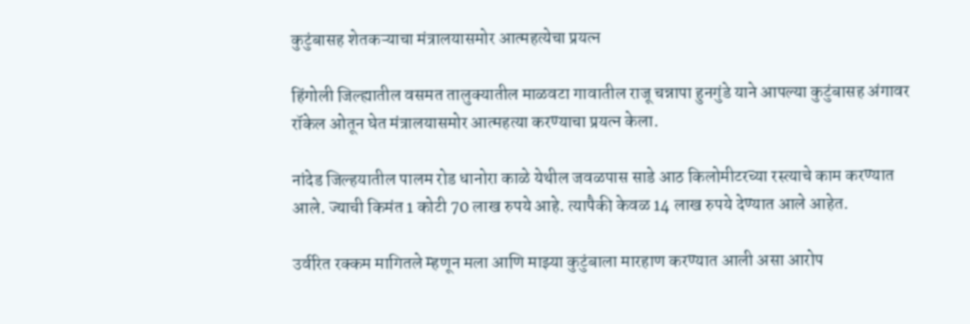कुटुंबासह शेतकऱ्याचा मंत्रालयासमोर आत्महत्येचा प्रयत्न

हिंगोली जिल्ह्यातील वसमत तालुक्यातील माळवटा गावातील राजू चन्नापा हुनगुंडे याने आपल्या कुटुंबासह अंगावर रॉकेल ओतून घेत मंत्रालयासमोर आत्महत्या करण्याचा प्रयत्न केला.

नांदेड जिल्हयातील पालम रोड धानोरा काळे येथील जवळपास साडे आठ किलोमीटरच्या रस्त्याचे काम करण्यात आले. ज्याची किमंत 1 कोटी 70 लाख रुपये आहे. त्यापैकी केवळ 14 लाख रुपये देण्यात आले आहेत.

उर्वरित रक्कम मागितले म्हणून मला आणि माझ्या कुटुंबाला मारहाण करण्यात आली असा आरोप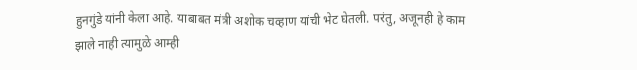हुनगुंडे यांनी केला आहे. याबाबत मंत्री अशोक चव्हाण यांची भेट घेतली. परंतु, अजूनही हे काम झाले नाही त्यामुळे आम्ही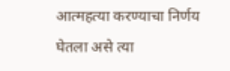आत्महत्या करण्याचा निर्णय घेतला असे त्या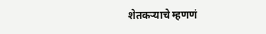शेतकऱ्याचे म्हणणं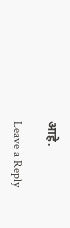आहे.

Leave a Reply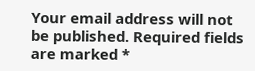Your email address will not be published. Required fields are marked *